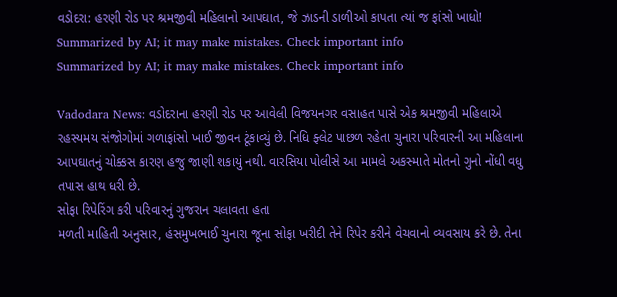વડોદરા: હરણી રોડ પર શ્રમજીવી મહિલાનો આપઘાત, જે ઝાડની ડાળીઓ કાપતા ત્યાં જ ફાંસો ખાધો!
Summarized by AI; it may make mistakes. Check important info
Summarized by AI; it may make mistakes. Check important info

Vadodara News: વડોદરાના હરણી રોડ પર આવેલી વિજયનગર વસાહત પાસે એક શ્રમજીવી મહિલાએ રહસ્યમય સંજોગોમાં ગળાફાંસો ખાઈ જીવન ટૂંકાવ્યું છે. નિધિ ફ્લેટ પાછળ રહેતા ચુનારા પરિવારની આ મહિલાના આપઘાતનું ચોક્કસ કારણ હજુ જાણી શકાયું નથી. વારસિયા પોલીસે આ મામલે અકસ્માતે મોતનો ગુનો નોંધી વધુ તપાસ હાથ ધરી છે.
સોફા રિપેરિંગ કરી પરિવારનું ગુજરાન ચલાવતા હતા
મળતી માહિતી અનુસાર, હંસમુખભાઈ ચુનારા જૂના સોફા ખરીદી તેને રિપેર કરીને વેચવાનો વ્યવસાય કરે છે. તેના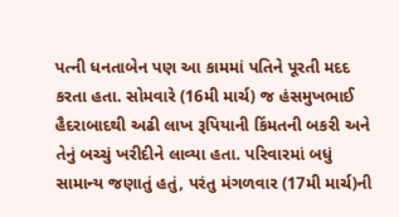પત્ની ધનતાબેન પણ આ કામમાં પતિને પૂરતી મદદ કરતા હતા. સોમવારે (16મી માર્ચ) જ હંસમુખભાઈ હૈદરાબાદથી અઢી લાખ રૂપિયાની કિંમતની બકરી અને તેનું બચ્ચું ખરીદીને લાવ્યા હતા. પરિવારમાં બધું સામાન્ય જણાતું હતું, પરંતુ મંગળવાર (17મી માર્ચ)ની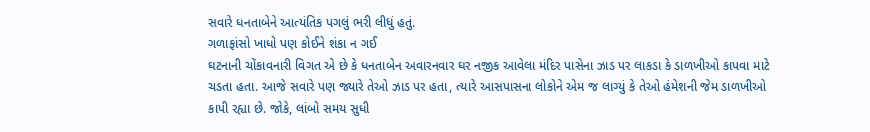સવારે ધનતાબેને આત્યંતિક પગલું ભરી લીધું હતું.
ગળાફાંસો ખાધો પણ કોઈને શંકા ન ગઈ
ઘટનાની ચોંકાવનારી વિગત એ છે કે ધનતાબેન અવારનવાર ઘર નજીક આવેલા મંદિર પાસેના ઝાડ પર લાકડા કે ડાળખીઓ કાપવા માટે ચડતા હતા. આજે સવારે પણ જ્યારે તેઓ ઝાડ પર હતા, ત્યારે આસપાસના લોકોને એમ જ લાગ્યું કે તેઓ હંમેશની જેમ ડાળખીઓ કાપી રહ્યા છે. જોકે, લાંબો સમય સુધી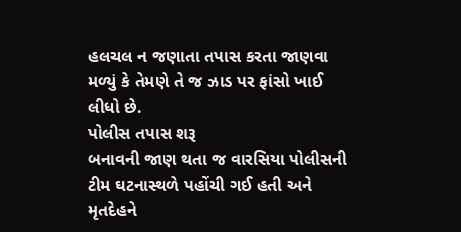હલચલ ન જણાતા તપાસ કરતા જાણવા મળ્યું કે તેમણે તે જ ઝાડ પર ફાંસો ખાઈ લીધો છે.
પોલીસ તપાસ શરૂ
બનાવની જાણ થતા જ વારસિયા પોલીસની ટીમ ઘટનાસ્થળે પહોંચી ગઈ હતી અને મૃતદેહને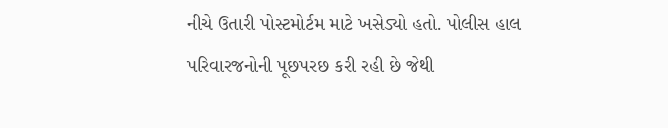નીચે ઉતારી પોસ્ટમોર્ટમ માટે ખસેડ્યો હતો. પોલીસ હાલ પરિવારજનોની પૂછપરછ કરી રહી છે જેથી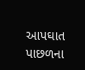આપઘાત પાછળના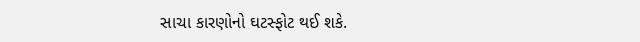સાચા કારણોનો ઘટસ્ફોટ થઈ શકે.